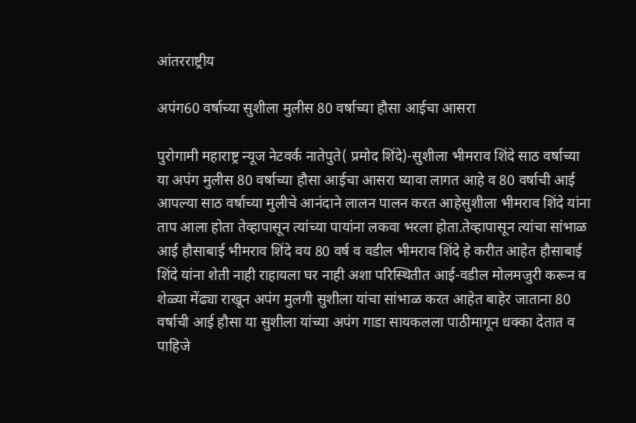आंतरराष्ट्रीय

अपंग60 वर्षाच्या सुशीला मुलीस 80 वर्षाच्या हौसा आईचा आसरा

पुरोगामी महाराष्ट्र न्यूज नेटवर्क नातेपुते( प्रमोद शिंदे)-सुशीला भीमराव शिंदे साठ वर्षाच्या या अपंग मुलीस 80 वर्षाच्या हौसा आईचा आसरा घ्यावा लागत आहे व 80 वर्षाची आई आपल्या साठ वर्षाच्या मुलीचे आनंदाने लालन पालन करत आहेसुशीला भीमराव शिंदे यांना ताप आला होता तेव्हापासून त्यांच्या पायांना लकवा भरला होता.तेव्हापासून त्यांचा सांभाळ आई हौसाबाई भीमराव शिंदे वय 80 वर्ष व वडील भीमराव शिंदे हे करीत आहेत हौसाबाई शिंदे यांना शेती नाही राहायला घर नाही अशा परिस्थितीत आई-वडील मोलमजुरी करून व शेळ्या मेंढ्या राखून अपंग मुलगी सुशीला यांचा सांभाळ करत आहेत बाहेर जाताना 80 वर्षाची आई हौसा या सुशीला यांच्या अपंग गाडा सायकलला पाठीमागून धक्का देतात व पाहिजे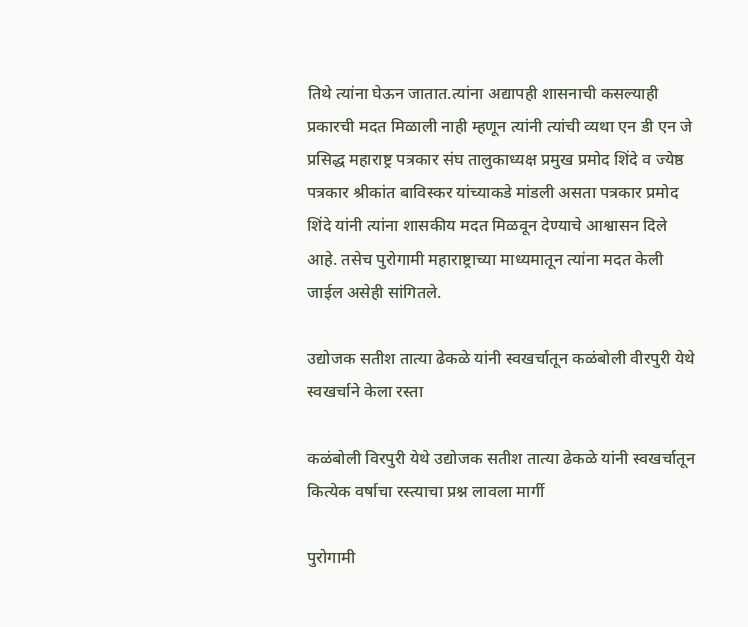तिथे त्यांना घेऊन जातात.त्यांना अद्यापही शासनाची कसल्याही प्रकारची मदत मिळाली नाही म्हणून त्यांनी त्यांची व्यथा एन डी एन जे प्रसिद्ध महाराष्ट्र पत्रकार संघ तालुकाध्यक्ष प्रमुख प्रमोद शिंदे व ज्येष्ठ पत्रकार श्रीकांत बाविस्कर यांच्याकडे मांडली असता पत्रकार प्रमोद शिंदे यांनी त्यांना शासकीय मदत मिळवून देण्याचे आश्वासन दिले आहे. तसेच पुरोगामी महाराष्ट्राच्या माध्यमातून त्यांना मदत केली जाईल असेही सांगितले.

उद्योजक सतीश तात्या ढेकळे यांनी स्वखर्चातून कळंबोली वीरपुरी येथे स्वखर्चाने केला रस्ता

कळंबोली विरपुरी येथे उद्योजक सतीश तात्या ढेकळे यांनी स्वखर्चातून कित्येक वर्षाचा रस्त्याचा प्रश्न लावला मार्गी

पुरोगामी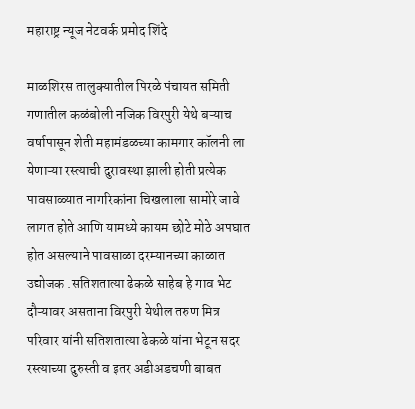महाराष्ट्र न्यूज नेटवर्क प्रमोद शिंदे

माळशिरस तालुक्यातील पिरळे पंचायत समिती गणातील कळंबोली नजिक विरपुरी येथे बऱ्याच वर्षापासून शेती महामंडळच्या कामगार कॉलनी ला येणाऱ्या रस्त्याची दुरावस्था झाली होती प्रत्येक पावसाळ्यात नागरिकांना चिखलाला सामोरे जावे लागत होते आणि यामध्ये कायम छोटे मोठे अपघात होत असल्याने पावसाळा दरम्यानच्या काळात उद्योजक .सतिशतात्या ढेकळे साहेब हे गाव भेट दौऱ्यावर असताना विरपुरी येथील तरुण मित्र परिवार यांनी सतिशतात्या ढेकळे यांना भेटून सदर रस्त्याच्या दुरुस्ती व इतर अडीअडचणी बाबत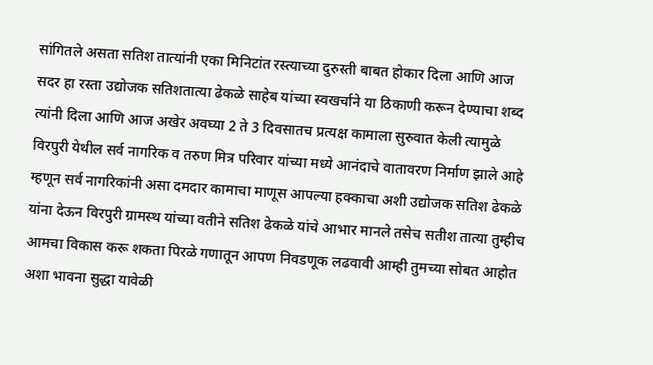सांगितले असता सतिश तात्यांनी एका मिनिटांत रस्त्याच्या दुरुस्ती बाबत होकार दिला आणि आज सदर हा रस्ता उद्योजक सतिशतात्या ढेकळे साहेब यांच्या स्वखर्चाने या ठिकाणी करून देण्याचा शब्द त्यांनी दिला आणि आज अखेर अवघ्या 2 ते 3 दिवसातच प्रत्यक्ष कामाला सुरुवात केली त्यामुळे विरपुरी येथील सर्व नागरिक व तरुण मित्र परिवार यांच्या मध्ये आनंदाचे वातावरण निर्माण झाले आहे म्हणून सर्व नागरिकांनी असा दमदार कामाचा माणूस आपल्या हक्काचा अशी उद्योजक सतिश ढेकळे यांना देऊन विरपुरी ग्रामस्थ यांच्या वतीने सतिश ढेकळे यांचे आभार मानले तसेच सतीश तात्या तुम्हीच आमचा विकास करू शकता पिरळे गणातून आपण निवडणूक लढवावी आम्ही तुमच्या सोबत आहोत अशा भावना सुद्धा यावेळी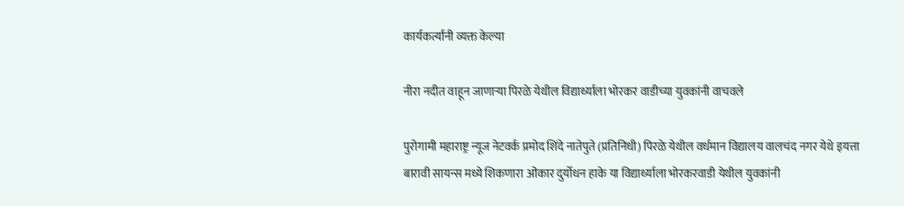कार्यकर्त्यांनी व्यक्त केल्या

नीरा नदीत वाहून जाणाऱ्या पिरळे येथील विद्यार्थ्याला भोरकर वाडीच्या युवकांनी वाचवले

पुरोगामी महाराष्ट्र न्यूज नेटवर्क प्रमोद शिंदे नातेपुते (प्रतिनिधी) पिरळे येथील वर्धमान विद्यालय वालचंद नगर येथे इयत्ता बारावी सायन्स मध्ये शिकणारा ओंकार दुर्योधन हाके या विद्यार्थ्याला भोरकरवाडी येथील युवकांनी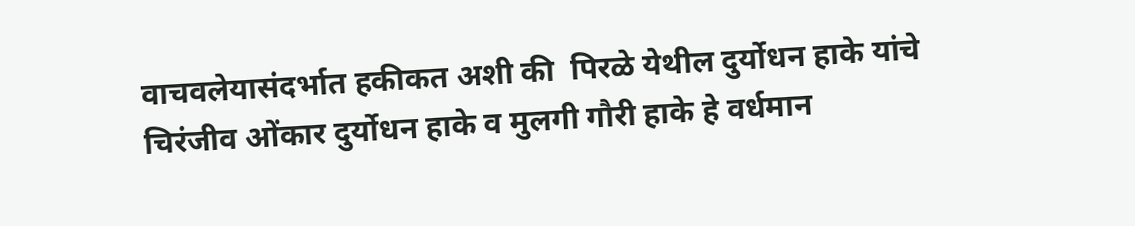वाचवलेयासंदर्भात हकीकत अशी की  पिरळे येथील दुर्योधन हाके यांचे चिरंजीव ओंकार दुर्योधन हाके व मुलगी गौरी हाके हे वर्धमान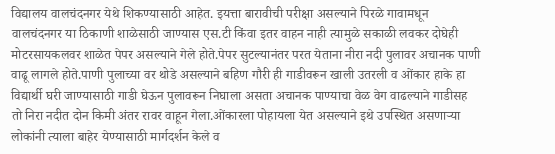विद्यालय वालचंदनगर येथे शिकण्यासाठी आहेत. इयत्ता बारावीची परीक्षा असल्याने पिरळे गावामधून वालचंदनगर या ठिकाणी शाळेसाठी जाण्यास एस.टी किंवा इतर वाहन नाही त्यामुळे सकाळी लवकर दोघेही मोटरसायकलवर शाळेत पेपर असल्याने गेले होते.पेपर सुटल्यानंतर परत येताना नीरा नदी पुलावर अचानक पाणी वाढू लागले होते.पाणी पुलाच्या वर थोडे असल्याने बहिण गौरी ही गाडीवरून खाली उतरली व ओंकार हाके हा विद्यार्थी घरी जाण्यासाठी गाडी घेऊन पुलावरून निघाला असता अचानक पाण्याचा वेळ वेग वाढल्याने गाडीसह तो निरा नदीत दोन किमी अंतर रावर वाहून गेला.ओंकारला पोहायला येत असल्याने इथे उपस्थित असणाऱ्या लोकांनी त्याला बाहेर येण्यासाठी मार्गदर्शन केले व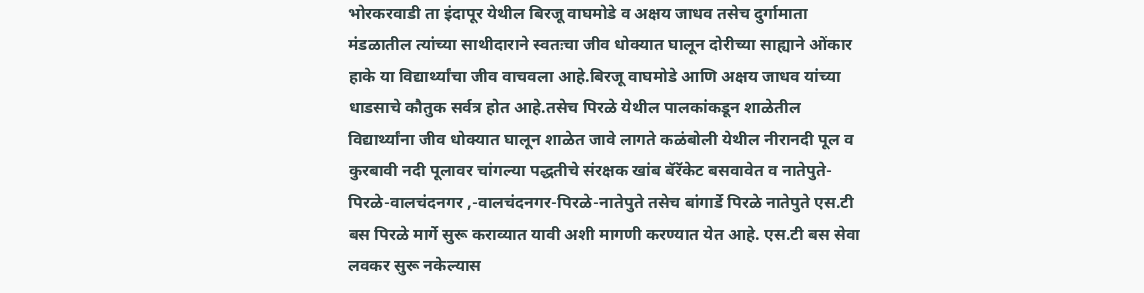भोरकरवाडी ता इंदापूर येथील बिरजू वाघमोडे व अक्षय जाधव तसेच दुर्गामाता मंडळातील त्यांच्या साथीदाराने स्वतःचा जीव धोक्यात घालून दोरीच्या साह्याने ओंकार हाके या विद्यार्थ्यांचा जीव वाचवला आहे.बिरजू वाघमोडे आणि अक्षय जाधव यांच्या धाडसाचे कौतुक सर्वत्र होत आहे.तसेच पिरळे येथील पालकांकडून शाळेतील विद्यार्थ्यांना जीव धोक्यात घालून शाळेत जावे लागते कळंबोली येथील नीरानदी पूल व कुरबावी नदी पूलावर चांगल्या पद्धतीचे संरक्षक खांब बॅरॅकेट बसवावेत व नातेपुते-पिरळे-वालचंदनगर ,-वालचंदनगर-पिरळे-नातेपुते तसेच बांगार्डे पिरळे नातेपुते एस.टी बस पिरळे मार्गे सुरू कराव्यात यावी अशी मागणी करण्यात येत आहे. एस.टी बस सेवा लवकर सुरू नकेल्यास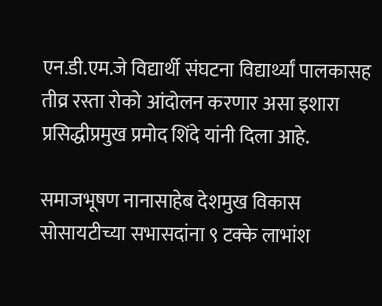एन.डी.एम.जे विद्यार्थी संघटना विद्यार्थ्यां पालकासह तीव्र रस्ता रोको आंदोलन करणार असा इशारा प्रसिद्धीप्रमुख प्रमोद शिंदे यांनी दिला आहे.

समाजभूषण नानासाहेब देशमुख विकास सोसायटीच्या सभासदांना ९ टक्के लाभांश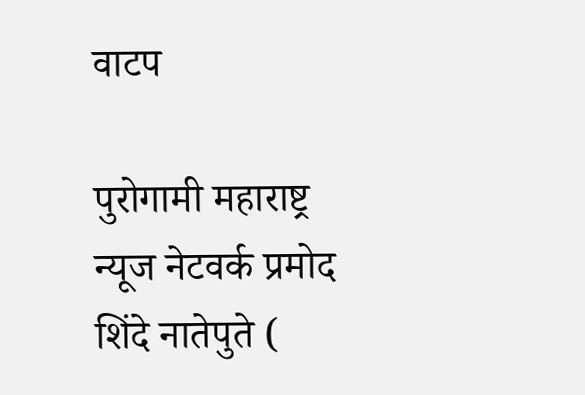वाटप

पुरोगामी महाराष्ट्र न्यूज नेटवर्क प्रमोद शिंदे नातेपुते (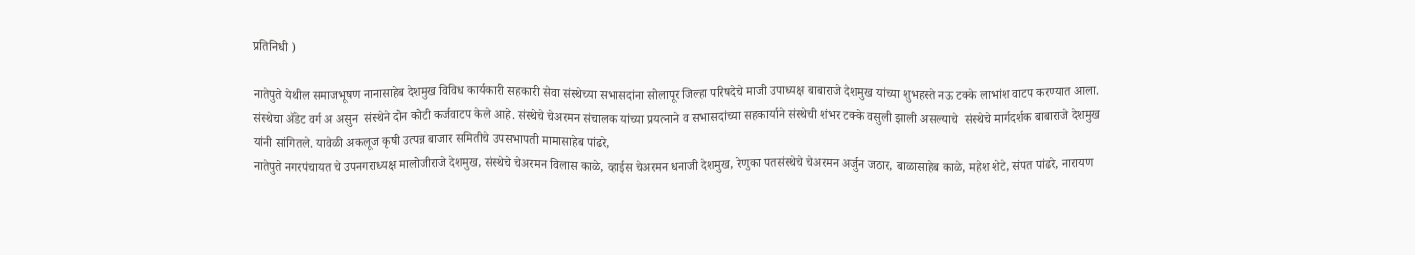प्रतिनिधी )

नातेपुते येथील समाजभूषण नानासाहेब देशमुख विविध कार्यकारी सहकारी सेवा संस्थेच्या सभासदांना सोलापूर जिल्हा परिषदेचे माजी उपाध्यक्ष बाबाराजे देशमुख यांच्या शुभहस्ते नऊ टक्के लाभांश वाटप करण्यात आला. संस्थेचा ॲडेट वर्ग अ असुन  संस्थेने दोन कोटी कर्जवाटप केले आहे. संस्थेचे चेअरमन संचालक यांच्या प्रयत्नाने व सभासदांच्या सहकार्याने संस्थेची शंभर टक्के वसुली झाली असल्याचे  संस्थेचे मार्गदर्शक बाबाराजे देशमुख यांनी सांगितले. यावेळी अकलूज कृषी उत्पन्न बाजार समितीचे उपसभापती मामासाहेब पांढरे,
नातेपुते नगरपंचायत चे उपनगराध्यक्ष मालोजीराजे देशमुख, संस्थेचे चेअरमन विलास काळे, व्हाईस चेअरमन धनाजी देशमुख, रेणुका पतसंस्थेचे चेअरमन अर्जुन जठार, बाळासाहेब काळे, महेश शेटे, संपत पांढरे, नारायण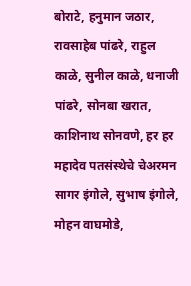बोराटे, हनुमान जठार, रावसाहेब पांढरे, राहुल काळे, सुनील काळे, धनाजी पांढरे, सोनबा खरात, काशिनाथ सोनवणे, हर हर महादेव पतसंस्थेचे चेअरमन सागर इंगोले, सुभाष इंगोले, मोहन वाघमोडे,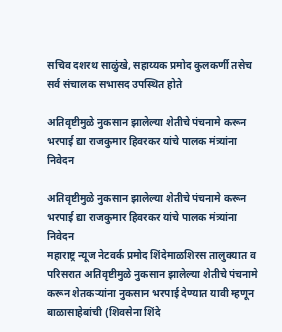सचिव दशरथ साळुंखे, सहाय्यक प्रमोद कुलकर्णी तसेच सर्व संचालक सभासद उपस्थित होते

अतिवृष्टीमुळे नुकसान झालेल्या शेतीचे पंचनामे करून भरपाई द्या राजकुमार हिवरकर यांचे पालक मंत्र्यांना निवेदन

अतिवृष्टीमुळे नुकसान झालेल्या शेतीचे पंचनामे करून भरपाई द्या राजकुमार हिवरकर यांचे पालक मंत्र्यांना निवेदन
महाराष्ट्र न्यूज नेटवर्क प्रमोद शिंदेमाळशिरस तालुक्यात व परिसरात अतिवृष्टीमुळे नुकसान झालेल्या शेतीचे पंचनामे करून शेतकऱ्यांना नुकसान भरपाई देण्यात यावी म्हणून बाळासाहेबांची (शिवसेना शिंदे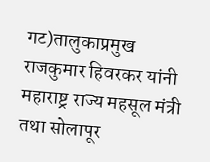गट)तालुकाप्रमुख राजकुमार हिवरकर यांनी महाराष्ट्र राज्य महसूल मंत्री तथा सोलापूर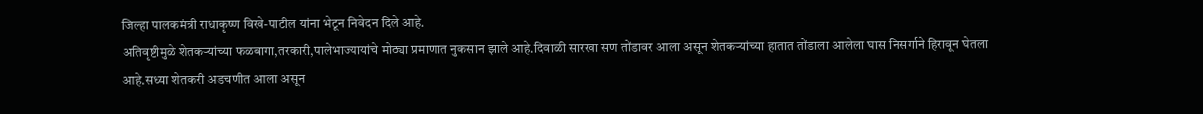जिल्हा पालकमंत्री राधाकृष्ण विखे-पाटील यांना भेटून निवेदन दिले आहे.
अतिवृष्टीमुळे शेतकऱ्यांच्या फळबागा,तरकारी,पालेभाज्यायांचे मोठ्या प्रमाणात नुकसान झाले आहे.दिवाळी सारखा सण तोंडावर आला असून शेतकऱ्यांच्या हातात तोंडाला आलेला घास निसर्गाने हिरावून घेतला आहे.सध्या शेतकरी अडचणीत आला असून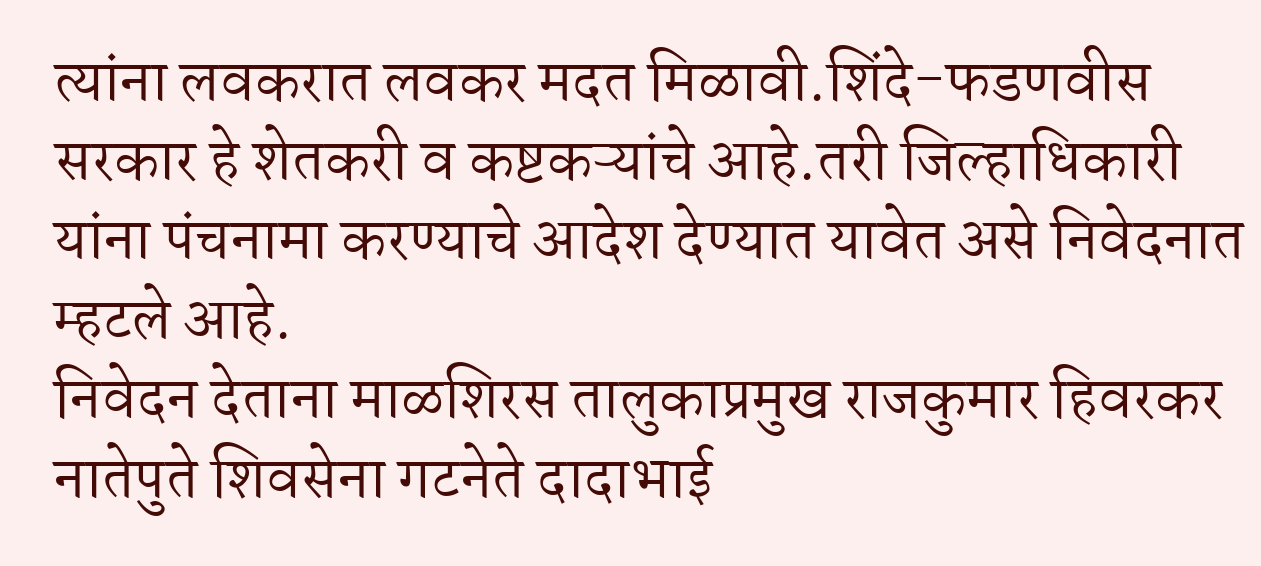त्यांना लवकरात लवकर मदत मिळावी.शिंदे-फडणवीस सरकार हे शेतकरी व कष्टकऱ्यांचे आहे.तरी जिल्हाधिकारी यांना पंचनामा करण्याचे आदेश देण्यात यावेत असे निवेदनात म्हटले आहे.
निवेदन देताना माळशिरस तालुकाप्रमुख राजकुमार हिवरकर नातेपुते शिवसेना गटनेते दादाभाई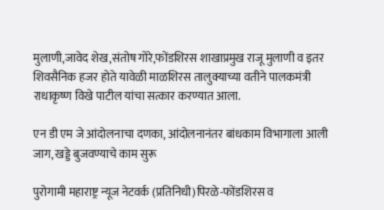मुलाणी,जावेद शेख,संतोष गोरे,फोंडशिरस शाखाप्रमुख राजू मुलाणी व इतर शिवसैनिक हजर होते यावेळी माळशिरस तालुक्याच्या वतीने पालकमंत्री राधाकृष्ण विखे पाटील यांचा सत्कार करण्यात आला.

एन डी एम जे आंदोलनाचा दणका, आंदोलनानंतर बांधकाम विभागाला आली जाग, खड्डे बुजवण्याचे काम सुरू

पुरोगामी महाराष्ट्र न्यूज नेटवर्क (प्रतिनिधी)पिरळे-फोंडशिरस व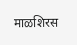माळशिरस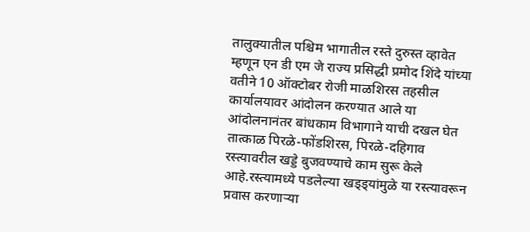तालुक्यातील पश्चिम भागातील रस्ते दुरुस्त व्हावेत म्हणून एन डी एम जे राज्य प्रसिद्धी प्रमोद शिंदे यांच्या वतीने 10 ऑक्टोबर रोजी माळशिरस तहसील कार्यालयावर आंदोलन करण्यात आले या आंदोलनानंतर बांधकाम विभागाने याची दखल घेत तात्काळ पिरळे-फोंडशिरस, पिरळे-दहिगाव रस्त्यावरील खड्डे बुजवण्याचे काम सुरू केले आहे.रस्त्यामध्ये पडलेल्या खड्ड्यांमुळे या रस्त्यावरून प्रवास करणाऱ्या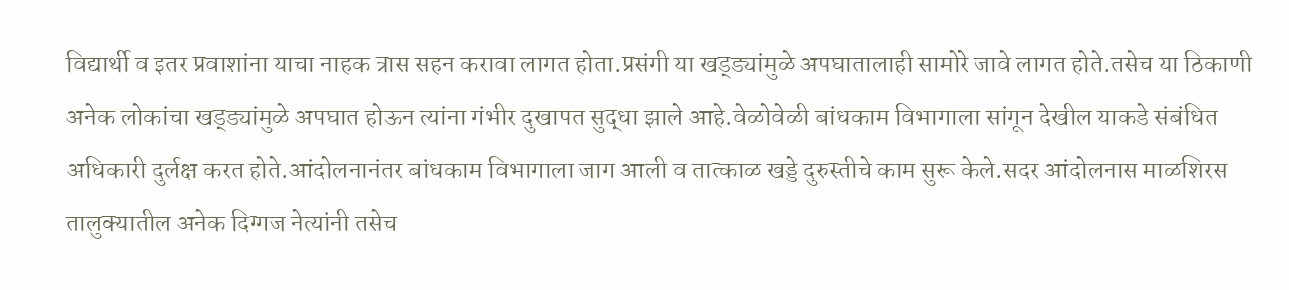विद्यार्थी व इतर प्रवाशांना याचा नाहक त्रास सहन करावा लागत होता.प्रसंगी या खड्ड्यांमुळे अपघातालाही सामोरे जावे लागत होते.तसेच या ठिकाणी अनेक लोकांचा खड्ड्यांमुळे अपघात होऊन त्यांना गंभीर दुखापत सुद्धा झाले आहे.वेळोवेळी बांधकाम विभागाला सांगून देखील याकडे संबंधित अधिकारी दुर्लक्ष करत होते.आंदोलनानंतर बांधकाम विभागाला जाग आली व तात्काळ खड्डे दुरुस्तीचे काम सुरू केले.सदर आंदोलनास माळशिरस तालुक्यातील अनेक दिग्गज नेत्यांनी तसेच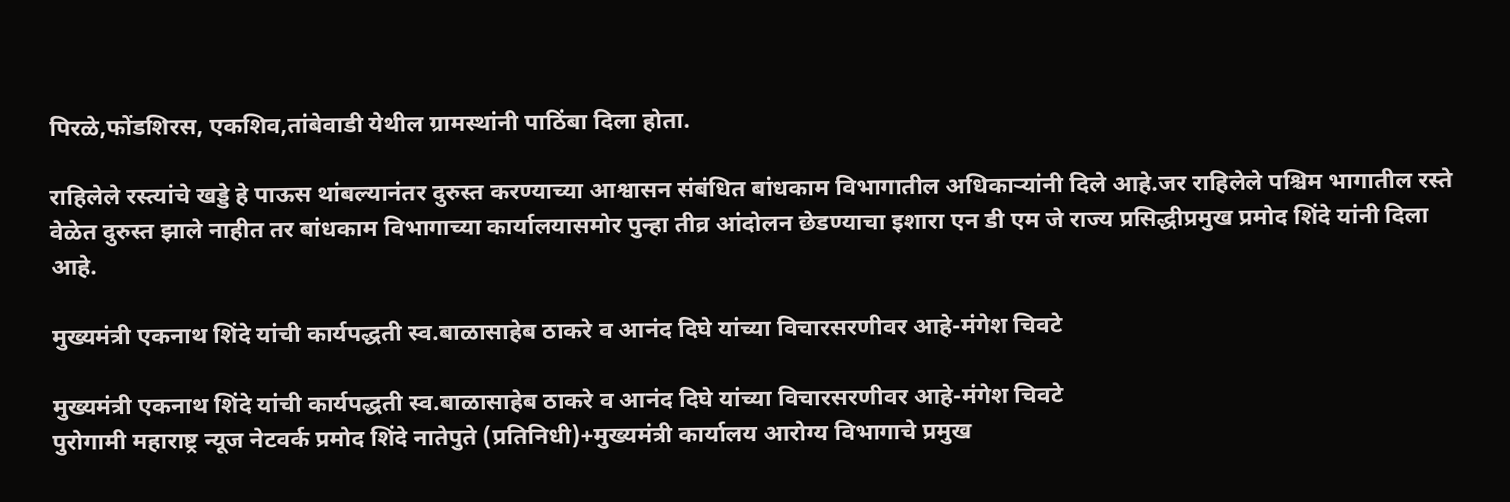पिरळे,फोंडशिरस, एकशिव,तांबेवाडी येथील ग्रामस्थांनी पाठिंबा दिला होता.

राहिलेले रस्त्यांचे खड्डे हे पाऊस थांबल्यानंतर दुरुस्त करण्याच्या आश्वासन संबंधित बांधकाम विभागातील अधिकाऱ्यांनी दिले आहे.जर राहिलेले पश्चिम भागातील रस्ते वेळेत दुरुस्त झाले नाहीत तर बांधकाम विभागाच्या कार्यालयासमोर पुन्हा तीव्र आंदोलन छेडण्याचा इशारा एन डी एम जे राज्य प्रसिद्धीप्रमुख प्रमोद शिंदे यांनी दिला आहे.

मुख्यमंत्री एकनाथ शिंदे यांची कार्यपद्धती स्व.बाळासाहेब ठाकरे व आनंद दिघे यांच्या विचारसरणीवर आहे-मंगेश चिवटे

मुख्यमंत्री एकनाथ शिंदे यांची कार्यपद्धती स्व.बाळासाहेब ठाकरे व आनंद दिघे यांच्या विचारसरणीवर आहे-मंगेश चिवटे
पुरोगामी महाराष्ट्र न्यूज नेटवर्क प्रमोद शिंदे नातेपुते (प्रतिनिधी)+मुख्यमंत्री कार्यालय आरोग्य विभागाचे प्रमुख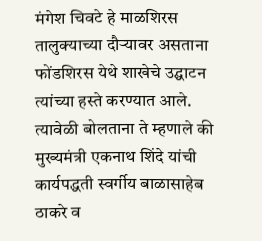मंगेश चिवटे हे माळशिरस तालुक्याच्या दौऱ्यावर असताना फोंडशिरस येथे शाखेचे उद्घाटन त्यांच्या हस्ते करण्यात आले.    त्यावेळी बोलताना ते म्हणाले की मुख्यमंत्री एकनाथ शिंदे यांची कार्यपद्धती स्वर्गीय बाळासाहेब ठाकरे व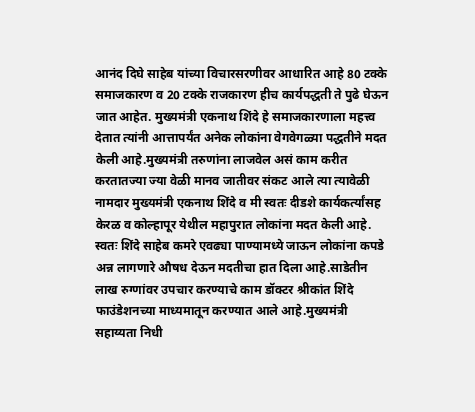आनंद दिघे साहेब यांच्या विचारसरणीवर आधारित आहे 80 टक्के समाजकारण व 20 टक्के राजकारण हीच कार्यपद्धती ते पुढे घेऊन जात आहेत. मुख्यमंत्री एकनाथ शिंदे हे समाजकारणाला महत्त्व देतात त्यांनी आत्तापर्यंत अनेक लोकांना वेगवेगळ्या पद्धतीने मदत केली आहे.मुख्यमंत्री तरुणांना लाजवेल असं काम करीत करतातज्या ज्या वेळी मानव जातीवर संकट आले त्या त्यावेळी नामदार मुख्यमंत्री एकनाथ शिंदे व मी स्वतः दीडशे कार्यकर्त्यांसह केरळ व कोल्हापूर येथील महापुरात लोकांना मदत केली आहे. स्वतः शिंदे साहेब कमरे एवढ्या पाण्यामध्ये जाऊन लोकांना कपडे अन्न लागणारे औषध देऊन मदतीचा हात दिला आहे.साडेतीन लाख रुग्णांवर उपचार करण्याचे काम डॉक्टर श्रीकांत शिंदे फाउंडेशनच्या माध्यमातून करण्यात आले आहे.मुख्यमंत्री सहाय्यता निधी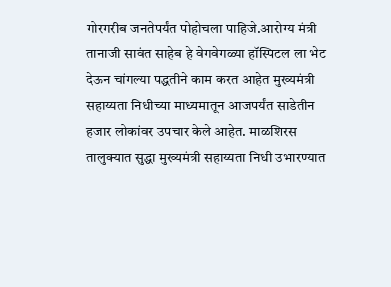गोरगरीब जनतेपर्यंत पोहोचला पाहिजे.आरोग्य मंत्री तानाजी सावंत साहेब हे वेगवेगळ्या हॉस्पिटल ला भेट देऊन चांगल्या पद्धतीने काम करत आहेत मुख्यमंत्री सहाय्यता निधीच्या माध्यमातून आजपर्यंत साडेतीन हजार लोकांवर उपचार केले आहेत. माळशिरस तालुक्यात सुद्धा मुख्यमंत्री सहाय्यता निधी उभारण्यात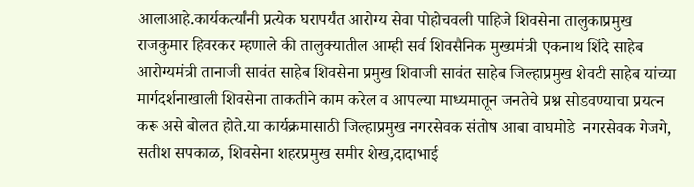आलाआहे.कार्यकर्त्यांनी प्रत्येक घरापर्यंत आरोग्य सेवा पोहोचवली पाहिजे शिवसेना तालुकाप्रमुख राजकुमार हिवरकर म्हणाले की तालुक्यातील आम्ही सर्व शिवसैनिक मुख्यमंत्री एकनाथ शिंदे साहेब आरोग्यमंत्री तानाजी सावंत साहेब शिवसेना प्रमुख शिवाजी सावंत साहेब जिल्हाप्रमुख शेवटी साहेब यांच्या मार्गदर्शनाखाली शिवसेना ताकतीने काम करेल व आपल्या माध्यमातून जनतेचे प्रश्न सोडवण्याचा प्रयत्न करू असे बोलत होते.या कार्यक्रमासाठी जिल्हाप्रमुख नगरसेवक संतोष आबा वाघमोडे  नगरसेवक गेजगे, सतीश सपकाळ, शिवसेना शहरप्रमुख समीर शेख,दादाभाई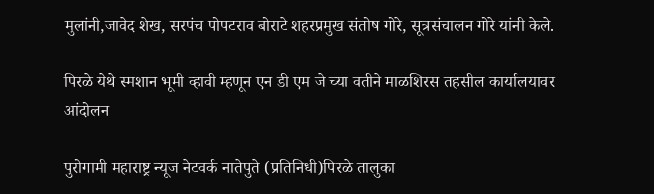मुलांनी,जावेद शेख, सरपंच पोपटराव बोराटे शहरप्रमुख संतोष गोरे, सूत्रसंचालन गोरे यांनी केले.

पिरळे येथे स्मशान भूमी व्हावी म्हणून एन डी एम जे च्या वतीने माळशिरस तहसील कार्यालयावर आंदोलन

पुरोगामी महाराष्ट्र न्यूज नेटवर्क नातेपुते (प्रतिनिधी)पिरळे तालुका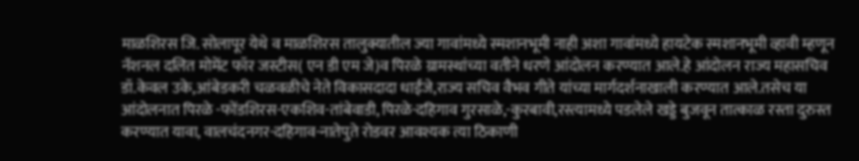माळशिरस जि. सोलापूर येथे व माळशिरस तालुक्यातील ज्या गावांमध्ये स्मशानभूमी नाही अशा गावांमध्ये हायटेक स्मशानभूमी व्हावी म्हणून नॅशनल दलित मोमेंट फॉर जस्टीस( एन डी एम जे)व पिरळे ग्रामस्थांच्या वतीने धरणे आंदोलन करण्यात आले.हे आंदोलन राज्य महासचिव डॉ.केवल उके,आंबेडकरी चळवळीचे नेते विकासदादा धाईंजे,राज्य सचिव वैभव गीते यांच्या मार्गदर्शनाखाली करण्यात आले.तसेच या आंदोलनात पिरळे -फोंडशिरस-एकशिव-तांबेवाडी, पिरळे-दहिगाव गुरसाळे,-कुरबावी,रस्त्यामध्ये पडलेले खड्डे बुजवून तात्काळ रस्ता दुरुस्त करण्यात यावा, वालचंदनगर-दहिगाव-नातेपुते रोडवर आवश्यक त्या ठिकाणी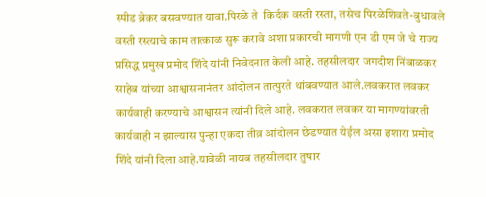स्पीड ब्रेकर बसवण्यात यावा.पिरळे ते  किर्दक वस्ती रस्ता, तसेच पिरळेशिवते-बुधावले वस्ती रस्त्याचे काम तात्काळ सुरू करावे अशा प्रकारची मागणी एन डी एम जे चे राज्य प्रसिद्ध प्रमुख प्रमोद शिंदे यांनी निवेदनात केली आहे. तहसीलदार जगदीश निंबाळकर साहेब यांच्या आश्वासनानंतर आंदोलन तात्पुरते थांबवण्यात आले.लवकरात लवकर कार्यवाही करण्याचे आश्वासन त्यांनी दिले आहे. लवकरात लवकर या मागण्यांवरती कार्यवाही न झाल्यास पुन्हा एकदा तीव्र आंदोलन छेडण्यात येईल असा इशारा प्रमोद शिंदे यांनी दिला आहे.यावेळी नायब तहसीलदार तुषार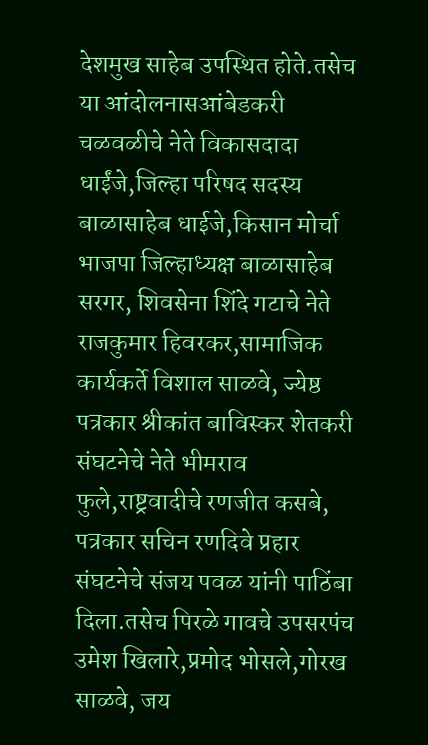देशमुख साहेब उपस्थित होते.तसेच या आंदोलनासआंबेडकरी चळवळीचे नेते विकासदादा धाईंजे,जिल्हा परिषद सदस्य बाळासाहेब धाईजे,किसान मोर्चा भाजपा जिल्हाध्यक्ष बाळासाहेब सरगर, शिवसेना शिंदे गटाचे नेते राजकुमार हिवरकर,सामाजिक कार्यकर्ते विशाल साळवे, ज्येष्ठ पत्रकार श्रीकांत बाविस्कर शेतकरी संघटनेचे नेते भीमराव फुले,राष्ट्रवादीचे रणजीत कसबे, पत्रकार सचिन रणदिवे प्रहार संघटनेचे संजय पवळ यांनी पाठिंबा दिला.तसेच पिरळे गावचे उपसरपंच उमेश खिलारे,प्रमोद भोसले,गोरख साळवे, जय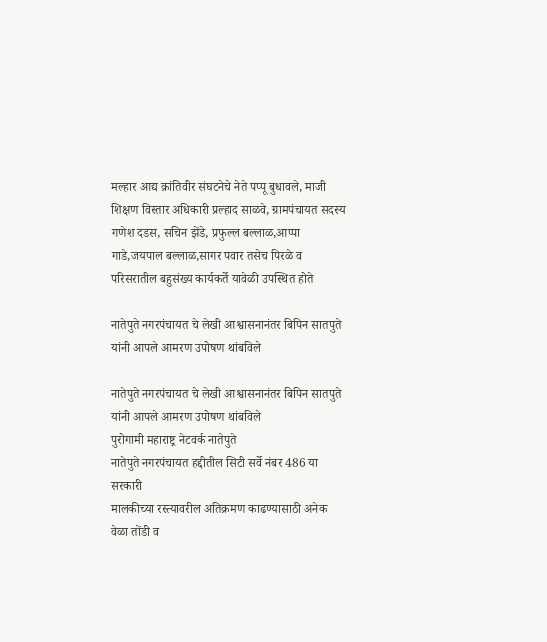मल्हार आद्य क्रांतिवीर संघटनेचे नेते पप्पू बुधावले, माजी शिक्षण विस्तार अधिकारी प्रल्हाद साळवे, ग्रामपंचायत सदस्य गणेश दडस, सचिन झेंडे, प्रफुल्ल बल्लाळ,आप्पा गाडे,जयपाल बल्लाळ,सागर पवार तसेच पिरळे व परिसरातील बहुसंख्य कार्यकर्ते यावेळी उपस्थित होते

नातेपुते नगरपंचायत चे लेखी आश्वासनानंतर बिपिन सातपुते यांनी आपले आमरण उपोषण थांबविले

नातेपुते नगरपंचायत चे लेखी आश्वासनानंतर बिपिन सातपुते यांनी आपले आमरण उपोषण थांबविले
पुरोगामी महाराष्ट्र नेटवर्क नातेपुते
नातेपुते नगरपंचायत हद्दीतील सिटी सर्वे नंबर 486 या सरकारी
मालकीच्या रस्त्यावरील अतिक्रमण काढण्यासाठी अनेक वेळा तोंडी व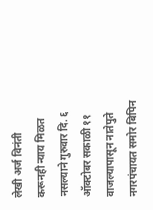लेखी अर्ज विनंती करूनही न्याय मिळत नसल्याने गुरुवार दि. ६ ऑक्टोबर सकाळी ११ वाजल्यापासून नातेपुते नगरपंचायत समोर बिपिन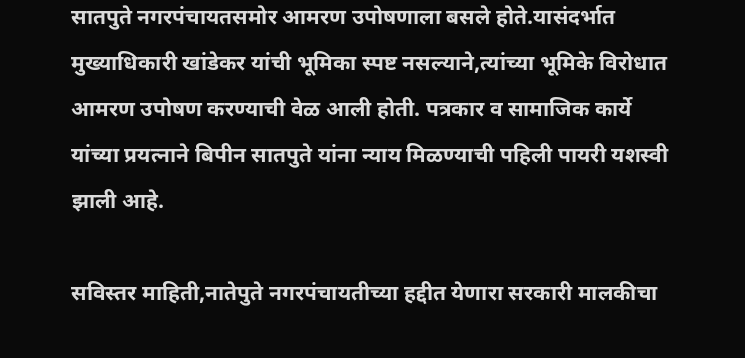सातपुते नगरपंचायतसमोर आमरण उपोषणाला बसले होते.यासंदर्भात मुख्याधिकारी खांडेकर यांची भूमिका स्पष्ट नसल्याने,त्यांच्या भूमिके विरोधात आमरण उपोषण करण्याची वेळ आली होती. पत्रकार व सामाजिक कार्ये यांच्या प्रयत्नाने बिपीन सातपुते यांना न्याय मिळण्याची पहिली पायरी यशस्वी झाली आहे.

सविस्तर माहिती,नातेपुते नगरपंचायतीच्या हद्दीत येणारा सरकारी मालकीचा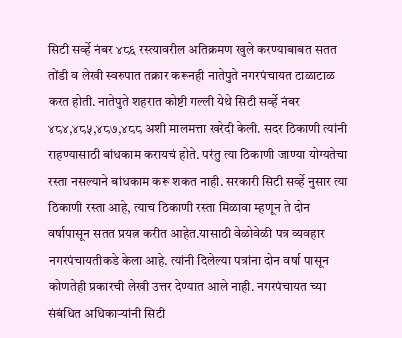सिटी सर्व्हे नंबर ४८६ रस्त्यावरील अतिक्रमण खुले करण्याबाबत सतत तोंडी व लेखी स्वरुपात तक्रार करूनही नातेपुते नगरपंचायत टाळाटाळ करत होती. नातेपुते शहरात कोष्टी गल्ली येथे सिटी सर्व्हे नंबर ४८४,४८५,४८७,४८८ अशी मालमत्ता खरेदी केली. सदर ठिकाणी त्यांनी राहण्यासाठी बांधकाम करायचं होते. परंतु त्या ठिकाणी जाण्या योग्यतेचा रस्ता नसल्याने बांधकाम करू शकत नाही. सरकारी सिटी सर्व्हे नुसार त्या ठिकाणी रस्ता आहे, त्याच ठिकाणी रस्ता मिळावा म्हणून ते दोन वर्षापासून सतत प्रयत्न करीत आहेत.यासाठी वेळोवेळी पत्र व्यवहार नगरपंचायतीकडे केला आहे. त्यांनी दिलेल्या पत्रांना दोन वर्षा पासून कोणतेही प्रकारची लेखी उत्तर देण्यात आले नाही. नगरपंचायत च्या संबंधित अधिकाऱ्यांनी सिटी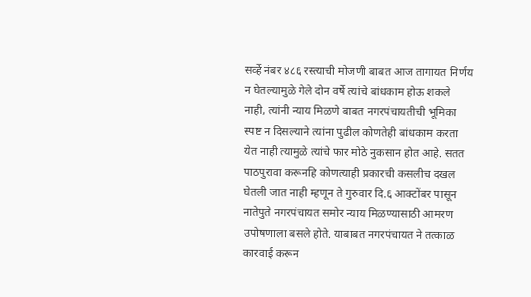सर्व्हे नंबर ४८६ रस्त्याची मोजणी बाबत आज तागायत निर्णय न घेतल्यामुळे गेले दोन वर्षे त्यांचे बांधकाम होऊ शकले नाही, त्यांनी न्याय मिळणे बाबत नगरपंचायतीची भूमिका स्पष्ट न दिसल्याने त्यांना पुढील कोणतेही बांधकाम करता येत नाही त्यामुळे त्यांचे फार मोठे नुकसान होत आहे. सतत पाठपुरावा करूनहि कोणत्याही प्रकारची कसलीच दखल घेतली जात नाही म्हणून ते गुरुवार दि.६ आक्टोंबर पासून नातेपुते नगरपंचायत समोर न्याय मिळण्यासाठी आमरण उपोषणाला बसले होते. याबाबत नगरपंचायत ने तत्काळ कारवाई करून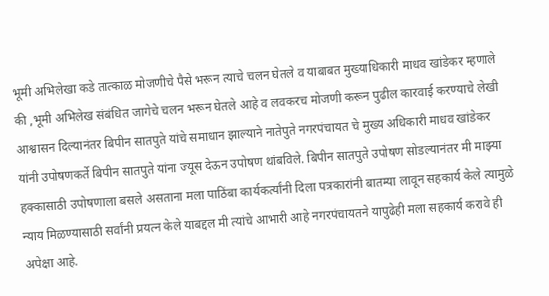भूमी अभिलेखा कडे तात्काळ मोजणीचे पैसे भरून त्याचे चलन घेतले व याबाबत मुख्याधिकारी माधव खांडेकर म्हणाले की ,भूमी अभिलेख संबंधित जागेचे चलन भरून घेतले आहे व लवकरच मोजणी करून पुढील कारवाई करण्याचे लेखी आश्वासन दिल्यानंतर बिपीन सातपुते यांचे समाधान झाल्याने नातेपुते नगरपंचायत चे मुख्य अधिकारी माधव खांडेकर यांनी उपोषणकर्ते बिपीन सातपुते यांना ज्यूस देऊन उपोषण थांबविले. बिपीन सातपुते उपोषण सोडल्यानंतर मी माझ्या हक्कासाठी उपोषणाला बसले असताना मला पाठिंबा कार्यकर्त्यांनी दिला पत्रकारांनी बातम्या लावून सहकार्य केले त्यामुळे न्याय मिळण्यासाठी सर्वांनी प्रयत्न केले याबद्दल मी त्यांचे आभारी आहे नगरपंचायतने यापुढेही मला सहकार्य करावे ही अपेक्षा आहे.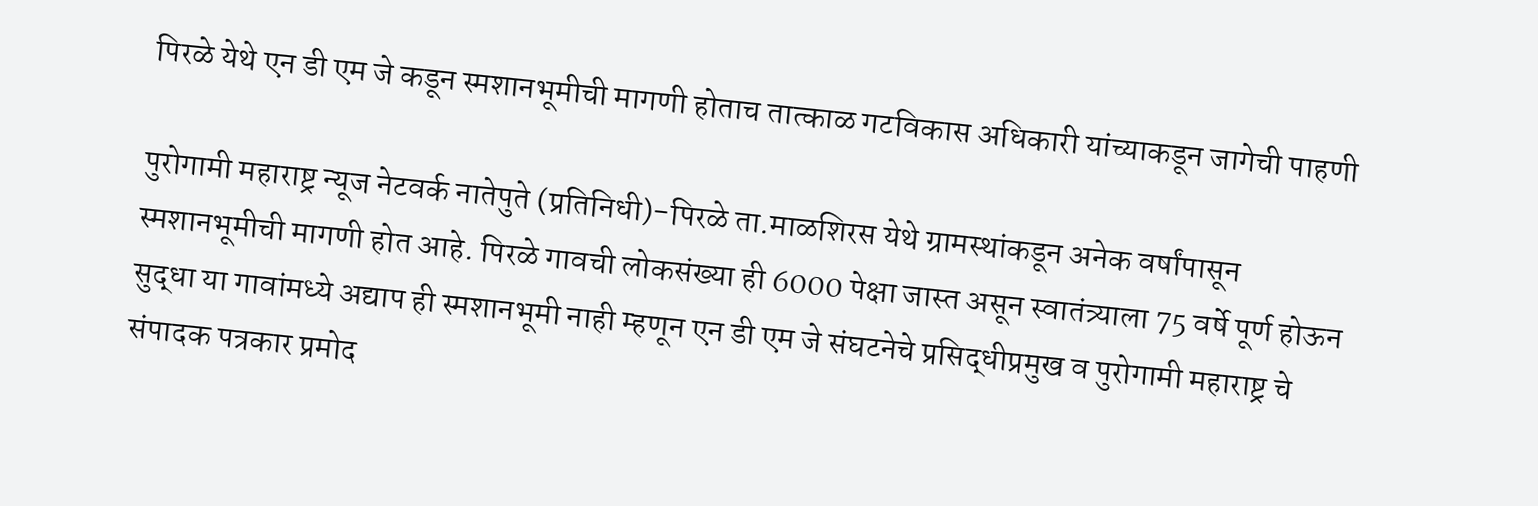पिरळे येथे एन डी एम जे कडून स्मशानभूमीची मागणी होताच तात्काळ गटविकास अधिकारी यांच्याकडून जागेची पाहणी

पुरोगामी महाराष्ट्र न्यूज नेटवर्क नातेपुते (प्रतिनिधी)-पिरळे ता.माळशिरस येथे ग्रामस्थांकडून अनेक वर्षांपासून स्मशानभूमीची मागणी होत आहे. पिरळे गावची लोकसंख्या ही 6000 पेक्षा जास्त असून स्वातंत्र्याला 75 वर्षे पूर्ण होऊन सुद्धा या गावांमध्ये अद्याप ही स्मशानभूमी नाही म्हणून एन डी एम जे संघटनेचे प्रसिद्धीप्रमुख व पुरोगामी महाराष्ट्र चे संपादक पत्रकार प्रमोद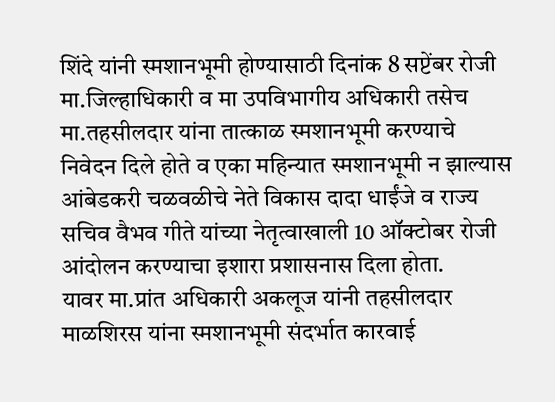शिंदे यांनी स्मशानभूमी होण्यासाठी दिनांक 8 सप्टेंबर रोजी मा.जिल्हाधिकारी व मा उपविभागीय अधिकारी तसेच मा.तहसीलदार यांना तात्काळ स्मशानभूमी करण्याचे निवेदन दिले होते व एका महिन्यात स्मशानभूमी न झाल्यास आंबेडकरी चळवळीचे नेते विकास दादा धाईंजे व राज्य सचिव वैभव गीते यांच्या नेतृत्वाखाली 10 ऑक्टोबर रोजी आंदोलन करण्याचा इशारा प्रशासनास दिला होता.
यावर मा.प्रांत अधिकारी अकलूज यांनी तहसीलदार माळशिरस यांना स्मशानभूमी संदर्भात कारवाई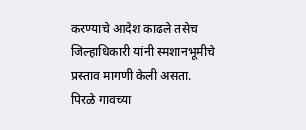करण्याचे आदेश काढले तसेच जिल्हाधिकारी यांनी स्मशानभूमीचे प्रस्ताव मागणी केली असता.
पिरळे गावच्या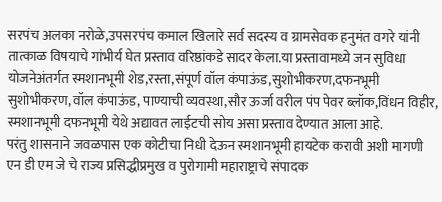सरपंच अलका नरोळे,उपसरपंच कमाल खिलारे सर्व सदस्य व ग्रामसेवक हनुमंत वगरे यांनी तात्काळ विषयाचे गांभीर्य घेत प्रस्ताव वरिष्ठांकडे सादर केला.या प्रस्तावामध्ये जन सुविधा योजनेअंतर्गत स्मशानभूमी शेड,रस्ता,संपूर्ण वॉल कंपाऊंड,सुशोभीकरण,दफनभूमी सुशोभीकरण, वॉल कंपाऊंड, पाण्याची व्यवस्था,सौर ऊर्जा वरील पंप पेवर ब्लॉक,विंधन विहीर, स्मशानभूमी दफनभूमी येथे अद्यावत लाईटची सोय असा प्रस्ताव देण्यात आला आहे.
परंतु शासनाने जवळपास एक कोटीचा निधी देऊन स्मशानभूमी हायटेक करावी अशी मागणी एन डी एम जे चे राज्य प्रसिद्धीप्रमुख व पुरोगामी महाराष्ट्राचे संपादक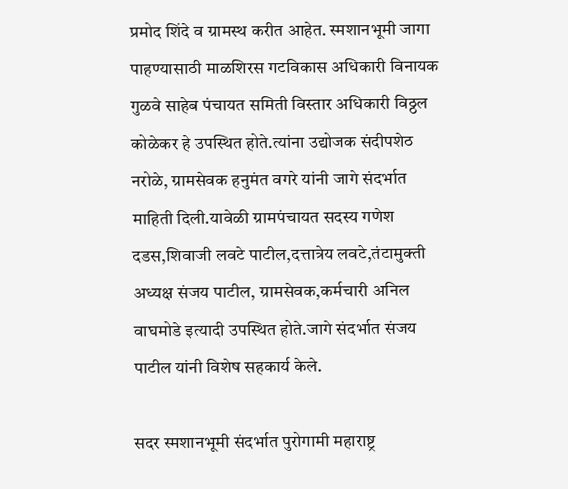प्रमोद शिंदे व ग्रामस्थ करीत आहेत. स्मशानभूमी जागा पाहण्यासाठी माळशिरस गटविकास अधिकारी विनायक गुळवे साहेब पंचायत समिती विस्तार अधिकारी विठ्ठल कोळेकर हे उपस्थित होते.त्यांना उद्योजक संदीपशेठ नरोळे, ग्रामसेवक हनुमंत वगरे यांनी जागे संदर्भात माहिती दिली.यावेळी ग्रामपंचायत सदस्य गणेश दडस,शिवाजी लवटे पाटील,दत्तात्रेय लवटे,तंटामुक्ती अध्यक्ष संजय पाटील, ग्रामसेवक,कर्मचारी अनिल वाघमोडे इत्यादी उपस्थित होते.जागे संदर्भात संजय पाटील यांनी विशेष सहकार्य केले.

सदर स्मशानभूमी संदर्भात पुरोगामी महाराष्ट्र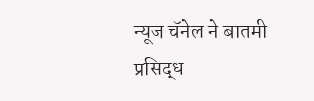न्यूज चॅनेल ने बातमी प्रसिद्ध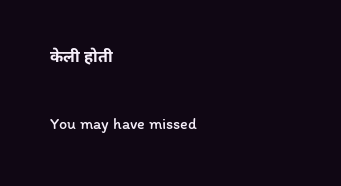केली होती

You may have missed